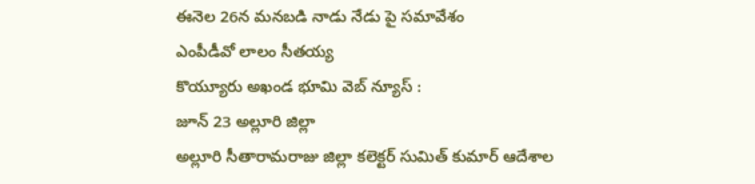ఈనెల 26న మనబడి నాడు నేడు పై సమావేశం
ఎంపీడీవో లాలం సీతయ్య
కొయ్యూరు అఖండ భూమి వెబ్ న్యూస్ :
జూన్ 23 అల్లూరి జిల్లా
అల్లూరి సీతారామరాజు జిల్లా కలెక్టర్ సుమిత్ కుమార్ ఆదేశాల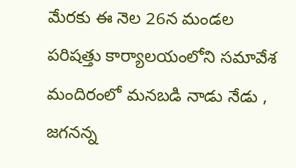మేరకు ఈ నెల 26న మండల పరిషత్తు కార్యాలయంలోని సమావేశ మందిరంలో మనబడి నాడు నేడు , జగనన్న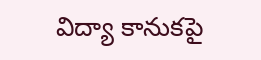విద్యా కానుకపై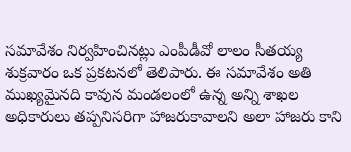సమావేశం నిర్వహించినట్లు ఎంపీడీవో లాలం సీతయ్య శుక్రవారం ఒక ప్రకటనలో తెలిపారు. ఈ సమావేశం అతి ముఖ్యమైనది కావున మండలంలో ఉన్న అన్ని శాఖల అధికారులు తప్పనిసరిగా హాజరుకావాలని అలా హాజరు కాని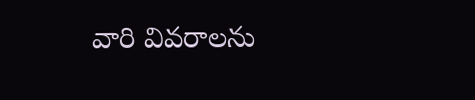వారి వివరాలను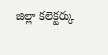జిల్లా కలెక్టర్కు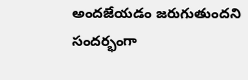అందజేయడం జరుగుతుందని సందర్భంగా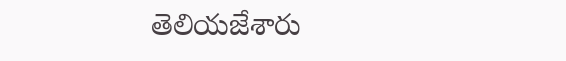తెలియజేశారు